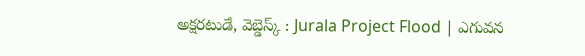అక్షరటుడే, వెబ్డెస్క్ : Jurala Project Flood | ఎగువన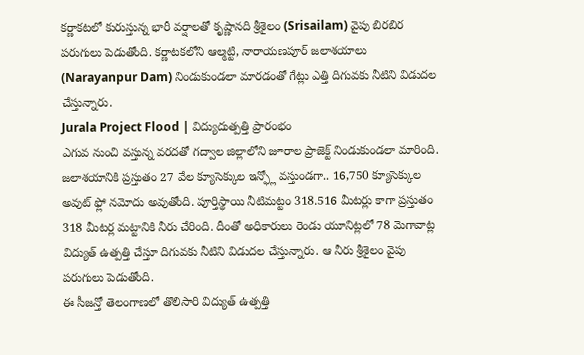కర్ణాకటలో కురుస్తున్న భారీ వర్షాలతో కృష్ణానది శ్రీశైలం (Srisailam) వైపు బిరబిర పరుగులు పెడుతోంది. కర్ణాటకలోని ఆల్మట్టి, నారాయణపూర్ జలాశయాలు (Narayanpur Dam) నిండుకుండలా మారడంతో గేట్లు ఎత్తి దిగువకు నీటిని విడుదల చేస్తున్నారు.
Jurala Project Flood | విద్యుదుత్పత్తి ప్రారంభం
ఎగువ నుంచి వస్తున్న వరదతో గద్వాల జిల్లాలోని జూరాల ప్రాజెక్ట్ నిండుకుండలా మారింది. జలాశయానికి ప్రస్తుతం 27 వేల క్యూసెక్కుల ఇన్ఫ్లో వస్తుండగా.. 16,750 క్యూసెక్కుల అవుట్ ఫ్లో నమోదు అవుతోంది. పూర్తిస్థాయి నీటిమట్టం 318.516 మీటర్లు కాగా ప్రస్తుతం 318 మీటర్ల మట్టానికి నీరు చేరింది. దీంతో అధికారులు రెండు యూనిట్లలో 78 మెగావాట్ల విద్యుత్ ఉత్పత్తి చేస్తూ దిగువకు నీటిని విడుదల చేస్తున్నారు. ఆ నీరు శ్రీశైలం వైపు పరుగులు పెడుతోంది.
ఈ సీజన్తో తెలంగాణలో తొలిసారి విద్యుత్ ఉత్పత్తి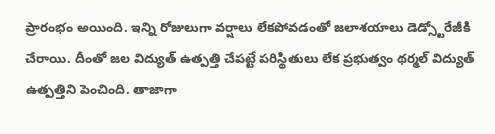ప్రారంభం అయింది. ఇన్ని రోజులుగా వర్షాలు లేకపోవడంతో జలాశయాలు డెడ్స్టోరేజీకి చేరాయి. దీంతో జల విద్యుత్ ఉత్పత్తి చేపట్టే పరిస్థితులు లేక ప్రభుత్వం థర్మల్ విద్యుత్ ఉత్పత్తిని పెంచింది. తాజాగా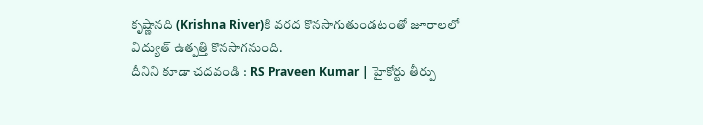కృష్ణానది (Krishna River)కి వరద కొనసాగుతుండటంతో జూరాలలో విద్యుత్ ఉత్పత్తి కొనసాగనుంది.
దీనిని కూడా చదవండి : RS Praveen Kumar | హైకోర్టు తీర్పు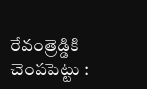రేవంత్రెడ్డికి చెంపపెట్టు :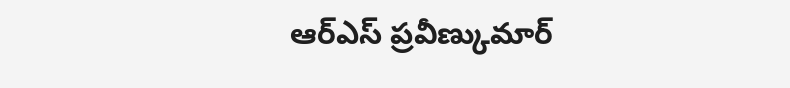ఆర్ఎస్ ప్రవీణ్కుమార్